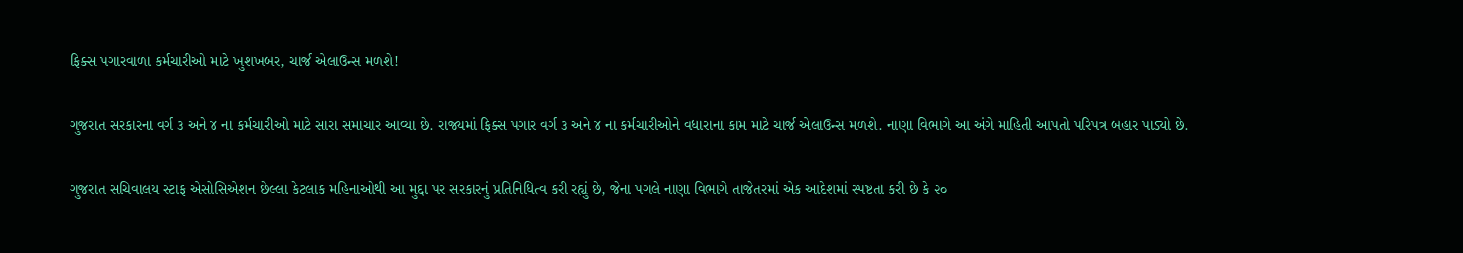ફિક્સ પગારવાળા કર્મચારીઓ માટે ખુશખબર, ચાર્જ એલાઉન્સ મળશે!

ગુજરાત સરકારના વર્ગ ૩ અને ૪ ના કર્મચારીઓ માટે સારા સમાચાર આવ્યા છે. રાજ્યમાં ફિક્સ પગાર વર્ગ ૩ અને ૪ ના કર્મચારીઓને વધારાના કામ માટે ચાર્જ એલાઉન્સ મળશે. નાણા વિભાગે આ અંગે માહિતી આપતો પરિપત્ર બહાર પાડ્યો છે.

ગુજરાત સચિવાલય સ્ટાફ એસોસિએશન છેલ્લા કેટલાક મહિનાઓથી આ મુદ્દા પર સરકારનું પ્રતિનિધિત્વ કરી રહ્યું છે, જેના પગલે નાણા વિભાગે તાજેતરમાં એક આદેશમાં સ્પષ્ટતા કરી છે કે ૨૦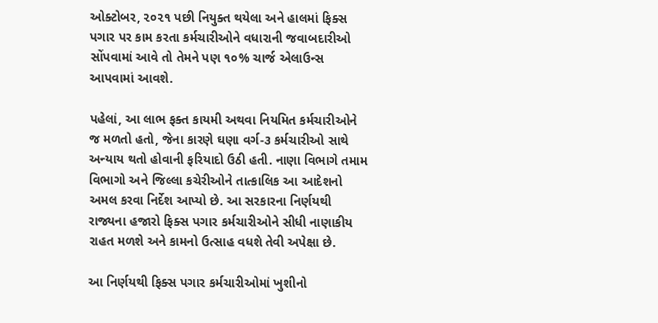ઓક્ટોબર, ૨૦૨૧ પછી નિયુક્ત થયેલા અને હાલમાં ફિક્સ પગાર પર કામ કરતા કર્મચારીઓને વધારાની જવાબદારીઓ સોંપવામાં આવે તો તેમને પણ ૧૦% ચાર્જ એલાઉન્સ આપવામાં આવશે.

પહેલાં, આ લાભ ફક્ત કાયમી અથવા નિયમિત કર્મચારીઓને જ મળતો હતો, જેના કારણે ઘણા વર્ગ-૩ કર્મચારીઓ સાથે અન્યાય થતો હોવાની ફરિયાદો ઉઠી હતી. નાણા વિભાગે તમામ વિભાગો અને જિલ્લા કચેરીઓને તાત્કાલિક આ આદેશનો અમલ કરવા નિર્દેશ આપ્યો છે. આ સરકારના નિર્ણયથી રાજ્યના હજારો ફિક્સ પગાર કર્મચારીઓને સીધી નાણાકીય રાહત મળશે અને કામનો ઉત્સાહ વધશે તેવી અપેક્ષા છે.

આ નિર્ણયથી ફિક્સ પગાર કર્મચારીઓમાં ખુશીનો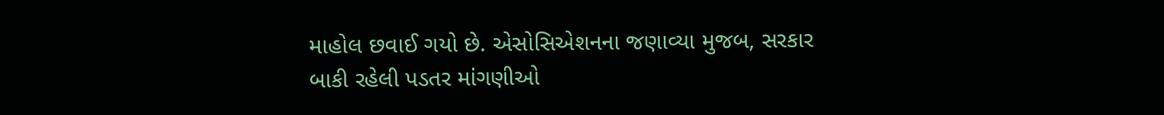માહોલ છવાઈ ગયો છે. એસોસિએશનના જણાવ્યા મુજબ, સરકાર બાકી રહેલી પડતર માંગણીઓ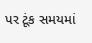પર ટૂંક સમયમાં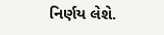નિર્ણય લેશે.